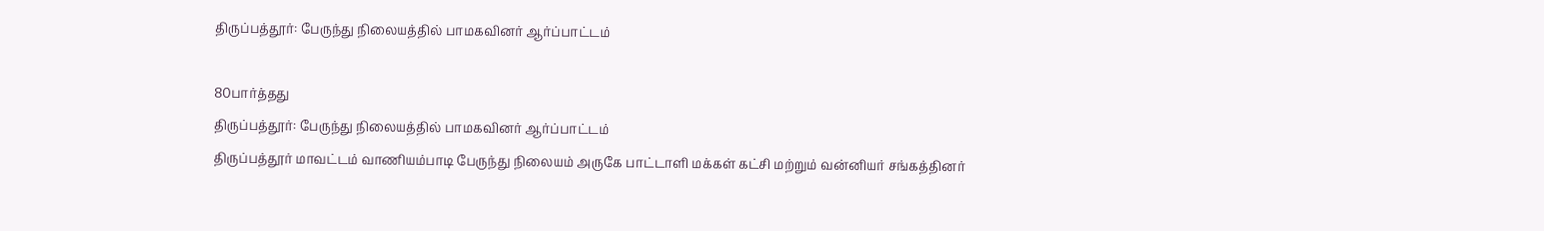திருப்பத்தூர்: பேருந்து நிலையத்தில் பாமகவினர் ஆர்ப்பாட்டம்

80பார்த்தது
திருப்பத்தூர்: பேருந்து நிலையத்தில் பாமகவினர் ஆர்ப்பாட்டம்
திருப்பத்தூர் மாவட்டம் வாணியம்பாடி பேருந்து நிலையம் அருகே பாட்டாளி மக்கள் கட்சி மற்றும் வன்னியர் சங்கத்தினர்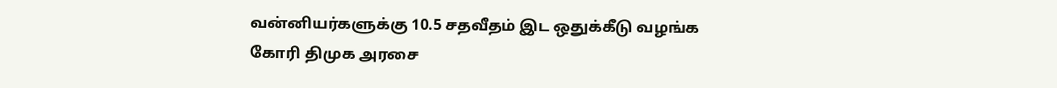வன்னியர்களுக்கு 10.5 சதவீதம் இட ஒதுக்கீடு வழங்க கோரி திமுக அரசை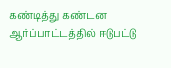கண்டித்து கண்டன ஆர்ப்பாட்டத்தில் ஈடுபட்டு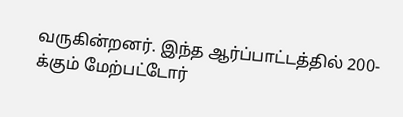வருகின்றனர். இந்த ஆர்ப்பாட்டத்தில் 200-க்கும் மேற்பட்டோர்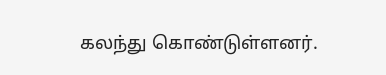கலந்து கொண்டுள்ளனர்.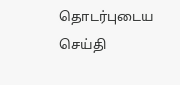தொடர்புடைய செய்தி